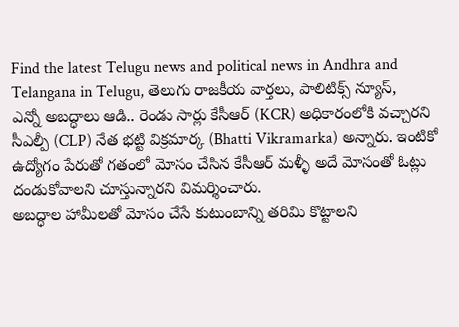Find the latest Telugu news and political news in Andhra and Telangana in Telugu, తెలుగు రాజకీయ వార్తలు, పాలిటిక్స్ న్యూస్,
ఎన్నో అబద్ధాలు ఆడి.. రెండు సార్లు కేసీఆర్ (KCR) అధికారంలోకి వచ్చారని సీఎల్పీ (CLP) నేత భట్టి విక్రమార్క (Bhatti Vikramarka) అన్నారు. ఇంటికో ఉద్యోగం పేరుతో గతంలో మోసం చేసిన కేసీఆర్ మళ్ళీ అదే మోసంతో ఓట్లు దండుకోవాలని చూస్తున్నారని విమర్శించారు.
అబద్ధాల హామీలతో మోసం చేసే కుటుంబాన్ని తరిమి కొట్టాలని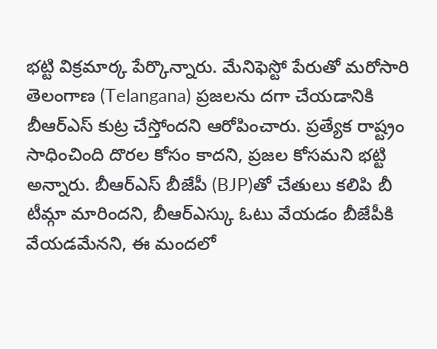భట్టి విక్రమార్క పేర్కొన్నారు. మేనిఫెస్టో పేరుతో మరోసారి తెలంగాణ (Telangana) ప్రజలను దగా చేయడానికి బీఆర్ఎస్ కుట్ర చేస్తోందని ఆరోపించారు. ప్రత్యేక రాష్ట్రం సాధించింది దొరల కోసం కాదని, ప్రజల కోసమని భట్టి అన్నారు. బీఆర్ఎస్ బీజేపీ (BJP)తో చేతులు కలిపి బీ టీమ్గా మారిందని, బీఆర్ఎస్కు ఓటు వేయడం బీజేపీకి వేయడమేనని, ఈ మందలో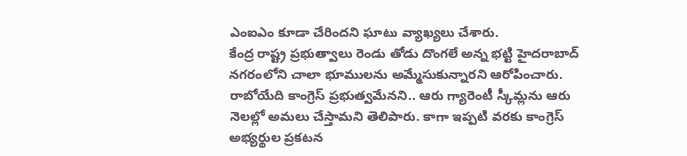ఎంఐఎం కూడా చేరిందని ఘాటు వ్యాఖ్యలు చేశారు.
కేంద్ర రాష్ట్ర ప్రభుత్వాలు రెండు తోడు దొంగలే అన్న భట్టి హైదరాబాద్ నగరంలోని చాలా భూములను అమ్మేసుకున్నారని ఆరోపించారు. రాబోయేది కాంగ్రెస్ ప్రభుత్వమేనని.. ఆరు గ్యారెంటీ స్కీమ్లను ఆరు నెలల్లో అమలు చేస్తామని తెలిపారు. కాగా ఇప్పటి వరకు కాంగ్రెస్ అభ్యర్థుల ప్రకటన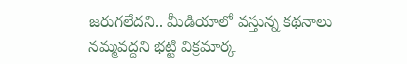జరుగలేదని.. మీడియాలో వస్తున్న కథనాలు నమ్మవద్దని భట్టి విక్రమార్క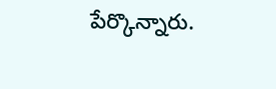పేర్కొన్నారు.